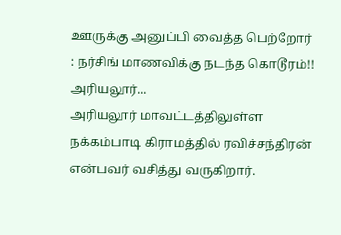ஊருக்கு அனுப்பி வைத்த பெற்றோர் : நர்சிங் மாணவிக்கு நடந்த கொடூரம்!!
அரியலூர்...
அரியலூர் மாவட்டத்திலுள்ள நக்கம்பாடி கிராமத்தில் ரவிச்சந்திரன் என்பவர் வசித்து வருகிறார்.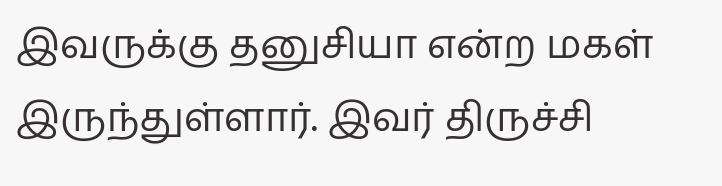இவருக்கு தனுசியா என்ற மகள் இருந்துள்ளார். இவர் திருச்சி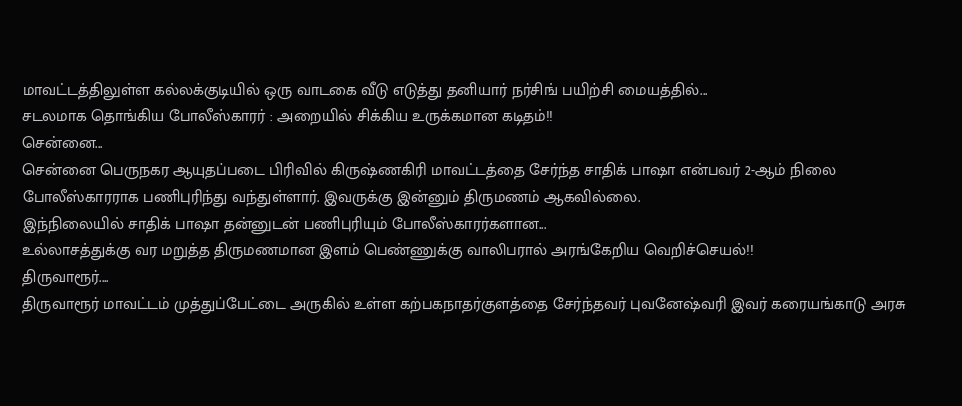மாவட்டத்திலுள்ள கல்லக்குடியில் ஒரு வாடகை வீடு எடுத்து தனியார் நர்சிங் பயிற்சி மையத்தில்...
சடலமாக தொங்கிய போலீஸ்காரர் : அறையில் சிக்கிய உருக்கமான கடிதம்!!
சென்னை...
சென்னை பெருநகர ஆயுதப்படை பிரிவில் கிருஷ்ணகிரி மாவட்டத்தை சேர்ந்த சாதிக் பாஷா என்பவர் 2-ஆம் நிலை போலீஸ்காரராக பணிபுரிந்து வந்துள்ளார். இவருக்கு இன்னும் திருமணம் ஆகவில்லை.
இந்நிலையில் சாதிக் பாஷா தன்னுடன் பணிபுரியும் போலீஸ்காரர்களான...
உல்லாசத்துக்கு வர மறுத்த திருமணமான இளம் பெண்ணுக்கு வாலிபரால் அரங்கேறிய வெறிச்செயல்!!
திருவாரூர்....
திருவாரூர் மாவட்டம் முத்துப்பேட்டை அருகில் உள்ள கற்பகநாதர்குளத்தை சேர்ந்தவர் புவனேஷ்வரி இவர் கரையங்காடு அரசு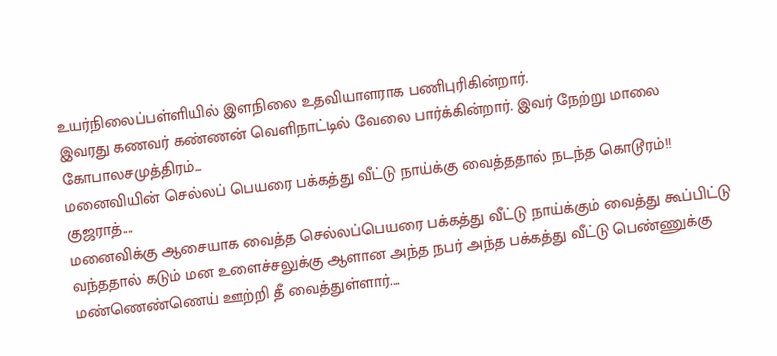உயர்நிலைப்பள்ளியில் இளநிலை உதவியாளராக பணிபுரிகின்றார்.
இவரது கணவர் கண்ணன் வெளிநாட்டில் வேலை பார்க்கின்றார். இவர் நேற்று மாலை கோபாலசமுத்திரம்...
மனைவியின் செல்லப் பெயரை பக்கத்து வீட்டு நாய்க்கு வைத்ததால் நடந்த கொடூரம்!!
குஜராத்....
மனைவிக்கு ஆசையாக வைத்த செல்லப்பெயரை பக்கத்து வீட்டு நாய்க்கும் வைத்து கூப்பிட்டு வந்ததால் கடும் மன உளைச்சலுக்கு ஆளான அந்த நபர் அந்த பக்கத்து வீட்டு பெண்ணுக்கு மண்ணெண்ணெய் ஊற்றி தீ வைத்துள்ளார்....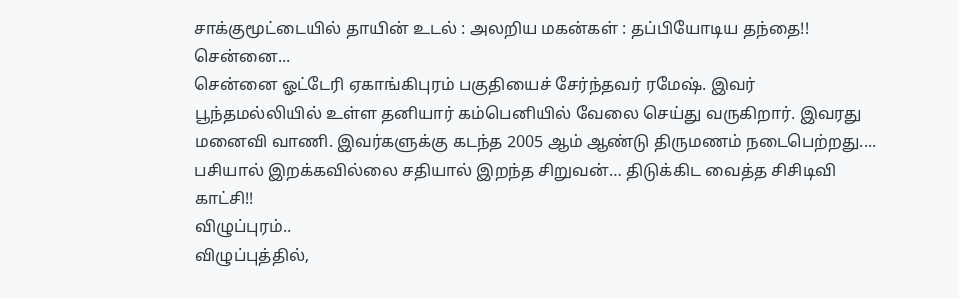சாக்குமூட்டையில் தாயின் உடல் : அலறிய மகன்கள் : தப்பியோடிய தந்தை!!
சென்னை...
சென்னை ஓட்டேரி ஏகாங்கிபுரம் பகுதியைச் சேர்ந்தவர் ரமேஷ். இவர் பூந்தமல்லியில் உள்ள தனியார் கம்பெனியில் வேலை செய்து வருகிறார். இவரது மனைவி வாணி. இவர்களுக்கு கடந்த 2005 ஆம் ஆண்டு திருமணம் நடைபெற்றது....
பசியால் இறக்கவில்லை சதியால் இறந்த சிறுவன்… திடுக்கிட வைத்த சிசிடிவி காட்சி!!
விழுப்புரம்..
விழுப்புத்தில்,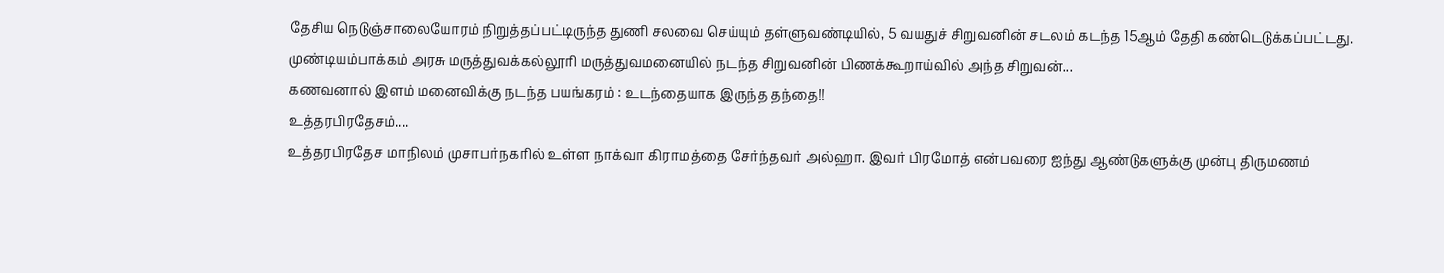தேசிய நெடுஞ்சாலையோரம் நிறுத்தப்பட்டிருந்த துணி சலவை செய்யும் தள்ளுவண்டியில், 5 வயதுச் சிறுவனின் சடலம் கடந்த 15ஆம் தேதி கண்டெடுக்கப்பட்டது.
முண்டியம்பாக்கம் அரசு மருத்துவக்கல்லூரி மருத்துவமனையில் நடந்த சிறுவனின் பிணக்கூறாய்வில் அந்த சிறுவன்...
கணவனால் இளம் மனைவிக்கு நடந்த பயங்கரம் : உடந்தையாக இருந்த தந்தை!!
உத்தரபிரதேசம்....
உத்தரபிரதேச மாநிலம் முசாபர்நகரில் உள்ள நாக்வா கிராமத்தை சேர்ந்தவர் அல்ஹா. இவர் பிரமோத் என்பவரை ஐந்து ஆண்டுகளுக்கு முன்பு திருமணம்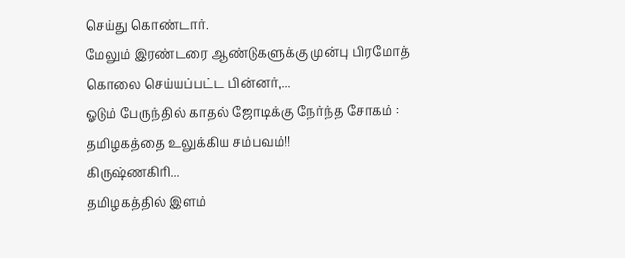செய்து கொண்டார்.
மேலும் இரண்டரை ஆண்டுகளுக்கு முன்பு பிரமோத் கொலை செய்யப்பட்ட பின்னர்,...
ஓடும் பேருந்தில் காதல் ஜோடிக்கு நேர்ந்த சோகம் : தமிழகத்தை உலுக்கிய சம்பவம்!!
கிருஷ்ணகிரி...
தமிழகத்தில் இளம்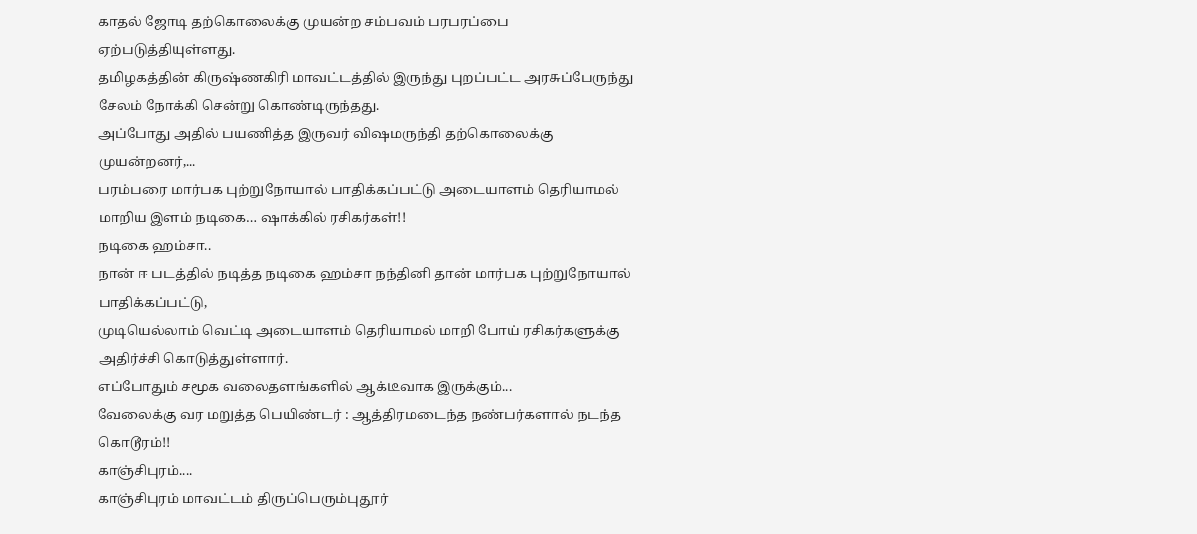காதல் ஜோடி தற்கொலைக்கு முயன்ற சம்பவம் பரபரப்பை ஏற்படுத்தியுள்ளது.
தமிழகத்தின் கிருஷ்ணகிரி மாவட்டத்தில் இருந்து புறப்பட்ட அரசுப்பேருந்து சேலம் நோக்கி சென்று கொண்டிருந்தது.
அப்போது அதில் பயணித்த இருவர் விஷமருந்தி தற்கொலைக்கு முயன்றனர்,...
பரம்பரை மார்பக புற்றுநோயால் பாதிக்கப்பட்டு அடையாளம் தெரியாமல் மாறிய இளம் நடிகை… ஷாக்கில் ரசிகர்கள்!!
நடிகை ஹம்சா..
நான் ஈ படத்தில் நடித்த நடிகை ஹம்சா நந்தினி தான் மார்பக புற்றுநோயால் பாதிக்கப்பட்டு,
முடியெல்லாம் வெட்டி அடையாளம் தெரியாமல் மாறி போய் ரசிகர்களுக்கு அதிர்ச்சி கொடுத்துள்ளார்.
எப்போதும் சமூக வலைதளங்களில் ஆக்டீவாக இருக்கும்...
வேலைக்கு வர மறுத்த பெயிண்டர் : ஆத்திரமடைந்த நண்பர்களால் நடந்த கொடூரம்!!
காஞ்சிபுரம்....
காஞ்சிபுரம் மாவட்டம் திருப்பெரும்புதூர்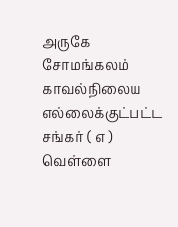அருகே சோமங்கலம் காவல்நிலைய எல்லைக்குட்பட்ட சங்கர் ( எ ) வெள்ளை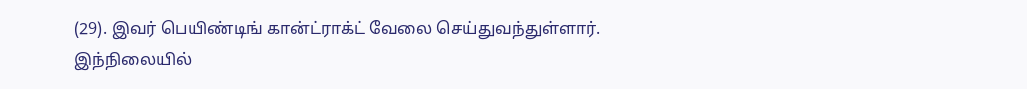(29). இவர் பெயிண்டிங் கான்ட்ராக்ட் வேலை செய்துவந்துள்ளார்.
இந்நிலையில்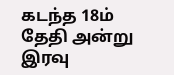கடந்த 18ம் தேதி அன்று இரவு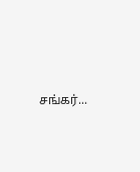சங்கர்...